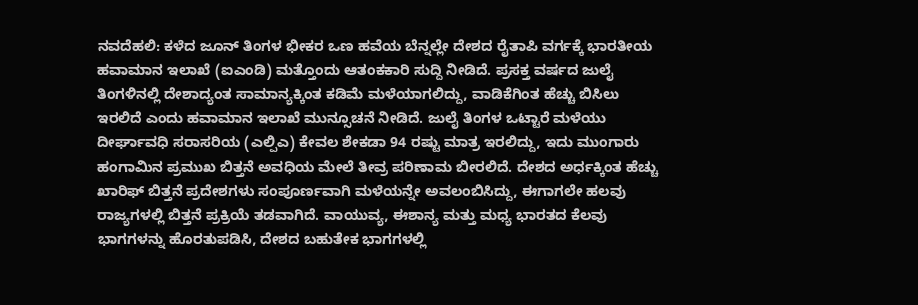ನವದೆಹಲಿ: ಕಳೆದ ಜೂನ್ ತಿಂಗಳ ಭೀಕರ ಒಣ ಹವೆಯ ಬೆನ್ನಲ್ಲೇ ದೇಶದ ರೈತಾಪಿ ವರ್ಗಕ್ಕೆ ಭಾರತೀಯ ಹವಾಮಾನ ಇಲಾಖೆ (ಐಎಂಡಿ) ಮತ್ತೊಂದು ಆತಂಕಕಾರಿ ಸುದ್ದಿ ನೀಡಿದೆ. ಪ್ರಸಕ್ತ ವರ್ಷದ ಜುಲೈ ತಿಂಗಳಿನಲ್ಲಿ ದೇಶಾದ್ಯಂತ ಸಾಮಾನ್ಯಕ್ಕಿಂತ ಕಡಿಮೆ ಮಳೆಯಾಗಲಿದ್ದು, ವಾಡಿಕೆಗಿಂತ ಹೆಚ್ಚು ಬಿಸಿಲು ಇರಲಿದೆ ಎಂದು ಹವಾಮಾನ ಇಲಾಖೆ ಮುನ್ಸೂಚನೆ ನೀಡಿದೆ. ಜುಲೈ ತಿಂಗಳ ಒಟ್ಟಾರೆ ಮಳೆಯು ದೀರ್ಘಾವಧಿ ಸರಾಸರಿಯ (ಎಲ್ಪಿಎ) ಕೇವಲ ಶೇಕಡಾ 94 ರಷ್ಟು ಮಾತ್ರ ಇರಲಿದ್ದು, ಇದು ಮುಂಗಾರು ಹಂಗಾಮಿನ ಪ್ರಮುಖ ಬಿತ್ತನೆ ಅವಧಿಯ ಮೇಲೆ ತೀವ್ರ ಪರಿಣಾಮ ಬೀರಲಿದೆ. ದೇಶದ ಅರ್ಧಕ್ಕಿಂತ ಹೆಚ್ಚು ಖಾರಿಫ್ ಬಿತ್ತನೆ ಪ್ರದೇಶಗಳು ಸಂಪೂರ್ಣವಾಗಿ ಮಳೆಯನ್ನೇ ಅವಲಂಬಿಸಿದ್ದು, ಈಗಾಗಲೇ ಹಲವು ರಾಜ್ಯಗಳಲ್ಲಿ ಬಿತ್ತನೆ ಪ್ರಕ್ರಿಯೆ ತಡವಾಗಿದೆ. ವಾಯುವ್ಯ, ಈಶಾನ್ಯ ಮತ್ತು ಮಧ್ಯ ಭಾರತದ ಕೆಲವು ಭಾಗಗಳನ್ನು ಹೊರತುಪಡಿಸಿ, ದೇಶದ ಬಹುತೇಕ ಭಾಗಗಳಲ್ಲಿ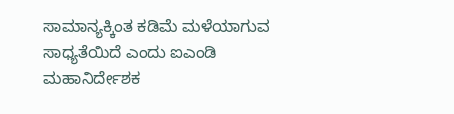ಸಾಮಾನ್ಯಕ್ಕಿಂತ ಕಡಿಮೆ ಮಳೆಯಾಗುವ ಸಾಧ್ಯತೆಯಿದೆ ಎಂದು ಐಎಂಡಿ ಮಹಾನಿರ್ದೇಶಕ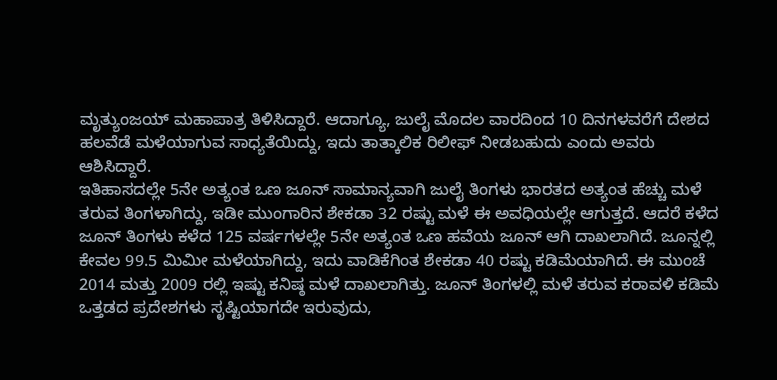ಮೃತ್ಯುಂಜಯ್ ಮಹಾಪಾತ್ರ ತಿಳಿಸಿದ್ದಾರೆ. ಆದಾಗ್ಯೂ, ಜುಲೈ ಮೊದಲ ವಾರದಿಂದ 10 ದಿನಗಳವರೆಗೆ ದೇಶದ ಹಲವೆಡೆ ಮಳೆಯಾಗುವ ಸಾಧ್ಯತೆಯಿದ್ದು, ಇದು ತಾತ್ಕಾಲಿಕ ರಿಲೀಫ್ ನೀಡಬಹುದು ಎಂದು ಅವರು ಆಶಿಸಿದ್ದಾರೆ.
ಇತಿಹಾಸದಲ್ಲೇ 5ನೇ ಅತ್ಯಂತ ಒಣ ಜೂನ್ ಸಾಮಾನ್ಯವಾಗಿ ಜುಲೈ ತಿಂಗಳು ಭಾರತದ ಅತ್ಯಂತ ಹೆಚ್ಚು ಮಳೆ ತರುವ ತಿಂಗಳಾಗಿದ್ದು, ಇಡೀ ಮುಂಗಾರಿನ ಶೇಕಡಾ 32 ರಷ್ಟು ಮಳೆ ಈ ಅವಧಿಯಲ್ಲೇ ಆಗುತ್ತದೆ. ಆದರೆ ಕಳೆದ ಜೂನ್ ತಿಂಗಳು ಕಳೆದ 125 ವರ್ಷಗಳಲ್ಲೇ 5ನೇ ಅತ್ಯಂತ ಒಣ ಹವೆಯ ಜೂನ್ ಆಗಿ ದಾಖಲಾಗಿದೆ. ಜೂನ್ನಲ್ಲಿ ಕೇವಲ 99.5 ಮಿಮೀ ಮಳೆಯಾಗಿದ್ದು, ಇದು ವಾಡಿಕೆಗಿಂತ ಶೇಕಡಾ 40 ರಷ್ಟು ಕಡಿಮೆಯಾಗಿದೆ. ಈ ಮುಂಚೆ 2014 ಮತ್ತು 2009 ರಲ್ಲಿ ಇಷ್ಟು ಕನಿಷ್ಠ ಮಳೆ ದಾಖಲಾಗಿತ್ತು. ಜೂನ್ ತಿಂಗಳಲ್ಲಿ ಮಳೆ ತರುವ ಕರಾವಳಿ ಕಡಿಮೆ ಒತ್ತಡದ ಪ್ರದೇಶಗಳು ಸೃಷ್ಟಿಯಾಗದೇ ಇರುವುದು,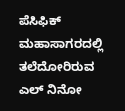ಪೆಸಿಫಿಕ್ ಮಹಾಸಾಗರದಲ್ಲಿ ತಲೆದೋರಿರುವ ಎಲ್ ನಿನೋ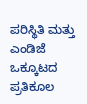ಪರಿಸ್ಥಿತಿ ಮತ್ತು ಎಂಡಿಜೆ ಒಕ್ಕೂಟದ ಪ್ರತಿಕೂಲ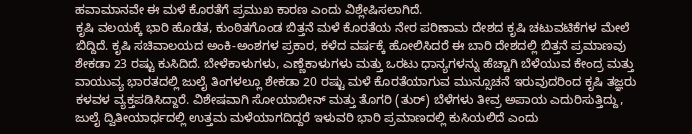ಹವಾಮಾನವೇ ಈ ಮಳೆ ಕೊರತೆಗೆ ಪ್ರಮುಖ ಕಾರಣ ಎಂದು ವಿಶ್ಲೇಷಿಸಲಾಗಿದೆ.
ಕೃಷಿ ವಲಯಕ್ಕೆ ಭಾರಿ ಹೊಡೆತ, ಕುಂಠಿತಗೊಂಡ ಬಿತ್ತನೆ ಮಳೆ ಕೊರತೆಯ ನೇರ ಪರಿಣಾಮ ದೇಶದ ಕೃಷಿ ಚಟುವಟಿಕೆಗಳ ಮೇಲೆ ಬಿದ್ದಿದೆ. ಕೃಷಿ ಸಚಿವಾಲಯದ ಅಂಕಿ-ಅಂಶಗಳ ಪ್ರಕಾರ, ಕಳೆದ ವರ್ಷಕ್ಕೆ ಹೋಲಿಸಿದರೆ ಈ ಬಾರಿ ದೇಶದಲ್ಲಿ ಬಿತ್ತನೆ ಪ್ರಮಾಣವು ಶೇಕಡಾ 23 ರಷ್ಟು ಕುಸಿದಿದೆ. ಬೇಳೆಕಾಳುಗಳು, ಎಣ್ಣೆಕಾಳುಗಳು ಮತ್ತು ಒರಟು ಧಾನ್ಯಗಳನ್ನು ಹೆಚ್ಚಾಗಿ ಬೆಳೆಯುವ ಕೇಂದ್ರ ಮತ್ತು ವಾಯುವ್ಯ ಭಾರತದಲ್ಲಿ ಜುಲೈ ತಿಂಗಳಲ್ಲೂ ಶೇಕಡಾ 20 ರಷ್ಟು ಮಳೆ ಕೊರತೆಯಾಗುವ ಮುನ್ಸೂಚನೆ ಇರುವುದರಿಂದ ಕೃಷಿ ತಜ್ಞರು ಕಳವಳ ವ್ಯಕ್ತಪಡಿಸಿದ್ದಾರೆ. ವಿಶೇಷವಾಗಿ ಸೋಯಾಬೀನ್ ಮತ್ತು ತೊಗರಿ (ತುರ್) ಬೆಳೆಗಳು ತೀವ್ರ ಅಪಾಯ ಎದುರಿಸುತ್ತಿದ್ದು, ಜುಲೈ ದ್ವಿತೀಯಾರ್ಧದಲ್ಲಿ ಉತ್ತಮ ಮಳೆಯಾಗದಿದ್ದರೆ ಇಳುವರಿ ಭಾರಿ ಪ್ರಮಾಣದಲ್ಲಿ ಕುಸಿಯಲಿದೆ ಎಂದು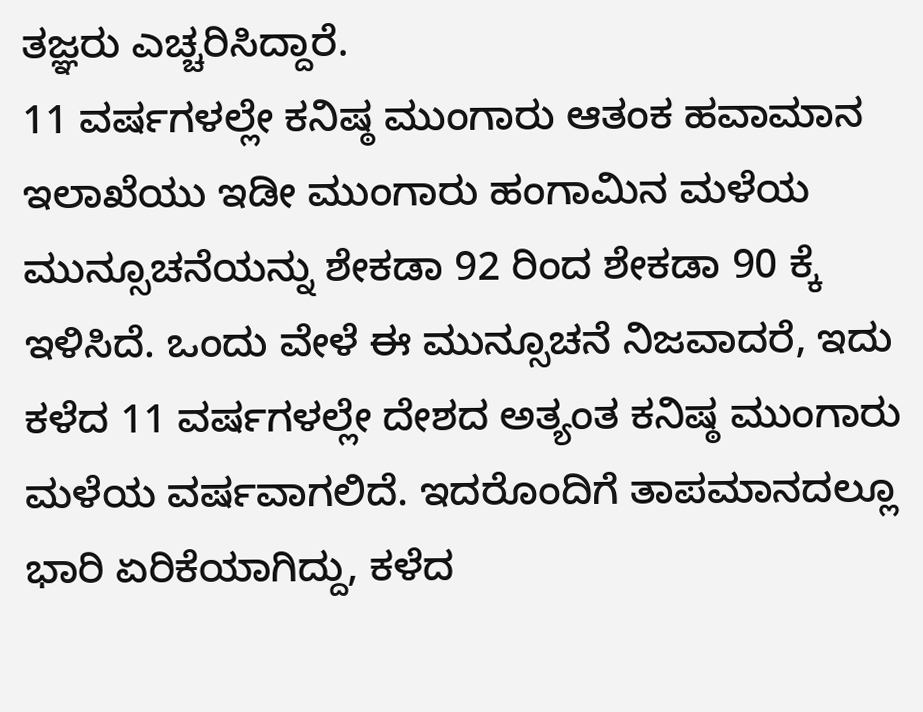ತಜ್ಞರು ಎಚ್ಚರಿಸಿದ್ದಾರೆ.
11 ವರ್ಷಗಳಲ್ಲೇ ಕನಿಷ್ಠ ಮುಂಗಾರು ಆತಂಕ ಹವಾಮಾನ ಇಲಾಖೆಯು ಇಡೀ ಮುಂಗಾರು ಹಂಗಾಮಿನ ಮಳೆಯ ಮುನ್ಸೂಚನೆಯನ್ನು ಶೇಕಡಾ 92 ರಿಂದ ಶೇಕಡಾ 90 ಕ್ಕೆ ಇಳಿಸಿದೆ. ಒಂದು ವೇಳೆ ಈ ಮುನ್ಸೂಚನೆ ನಿಜವಾದರೆ, ಇದು ಕಳೆದ 11 ವರ್ಷಗಳಲ್ಲೇ ದೇಶದ ಅತ್ಯಂತ ಕನಿಷ್ಠ ಮುಂಗಾರು ಮಳೆಯ ವರ್ಷವಾಗಲಿದೆ. ಇದರೊಂದಿಗೆ ತಾಪಮಾನದಲ್ಲೂ ಭಾರಿ ಏರಿಕೆಯಾಗಿದ್ದು, ಕಳೆದ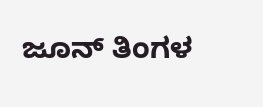ಜೂನ್ ತಿಂಗಳ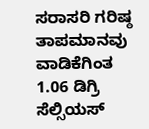ಸರಾಸರಿ ಗರಿಷ್ಠ ತಾಪಮಾನವು ವಾಡಿಕೆಗಿಂತ 1.06 ಡಿಗ್ರಿ ಸೆಲ್ಸಿಯಸ್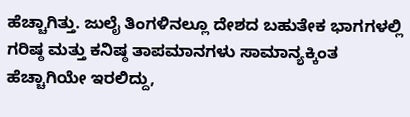ಹೆಚ್ಚಾಗಿತ್ತು. ಜುಲೈ ತಿಂಗಳಿನಲ್ಲೂ ದೇಶದ ಬಹುತೇಕ ಭಾಗಗಳಲ್ಲಿ ಗರಿಷ್ಠ ಮತ್ತು ಕನಿಷ್ಠ ತಾಪಮಾನಗಳು ಸಾಮಾನ್ಯಕ್ಕಿಂತ ಹೆಚ್ಚಾಗಿಯೇ ಇರಲಿದ್ದು,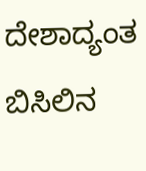ದೇಶಾದ್ಯಂತ ಬಿಸಿಲಿನ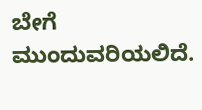ಬೇಗೆ ಮುಂದುವರಿಯಲಿದೆ.